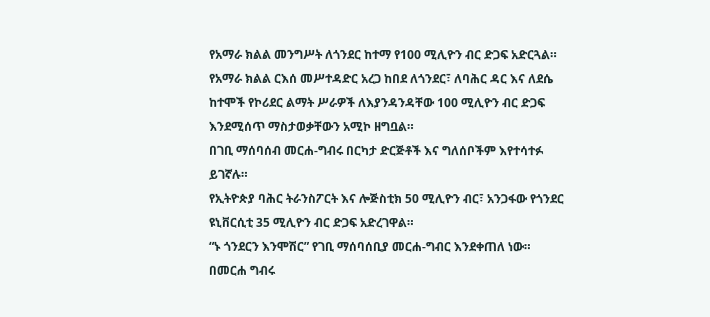የአማራ ክልል መንግሥት ለጎንደር ከተማ የ100 ሚሊዮን ብር ድጋፍ አድርጓል።
የአማራ ክልል ርእሰ መሥተዳድር አረጋ ከበደ ለጎንደር፣ ለባሕር ዳር እና ለደሴ ከተሞች የኮሪደር ልማት ሥራዎች ለእያንዳንዳቸው 100 ሚሊዮን ብር ድጋፍ እንደሚሰጥ ማስታወቃቸውን አሚኮ ዘግቧል።
በገቢ ማሰባሰብ መርሐ-ግብሩ በርካታ ድርጅቶች እና ግለሰቦችም እየተሳተፉ ይገኛሉ።
የኢትዮጵያ ባሕር ትራንስፖርት እና ሎጅስቲክ 50 ሚሊዮን ብር፣ አንጋፋው የጎንደር ዩኒቨርሲቲ 35 ሚሊዮን ብር ድጋፍ አድረገዋል።
“ኑ ጎንደርን እንሞሽር” የገቢ ማሰባሰቢያ መርሐ-ግብር እንደቀጠለ ነው።
በመርሐ ግብሩ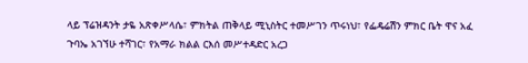ላይ ፕሬዝዳንት ታዬ አጽቀሥላሴ፣ ምክትል ጠቅላይ ሚኒስትር ተመሥገን ጥሩነህ፣ የፌዴሬሽን ምክር ቤት ዋና አፈ ጉባኤ አገኘሁ ተሻገር፣ የአማራ ክልል ርእሰ መሥተዳድር አረጋ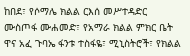ከበደ፣ የሶማሌ ክልል ርእሰ መሥተዳድር ሙስጦፋ ሙሐመድ፣ የአማራ ክልል ምክር ቤት ዋና አፈ ጉባኤ ፋንቱ ተስፋዬ፣ ሚኒስትሮች፣ የክልል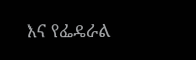እና የፌዴራል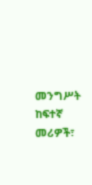መንግሥት ከፍተኛ መሪዎች፣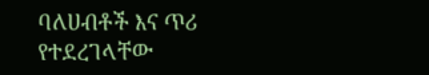ባለሀብቶች እና ጥሪ የተደረገላቸው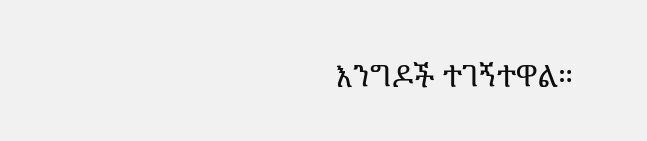እንግዶች ተገኝተዋል።